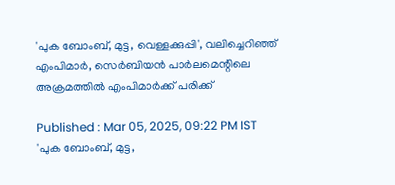'പുക ബോംബ്, മുട്ട, വെള്ളക്കുപ്പി', വലിച്ചെറിഞ്ഞ് എംപിമാർ, സെർബിയൻ പാർലമെന്റിലെ അക്രമത്തിൽ എംപിമാർക്ക് പരിക്ക്

Published : Mar 05, 2025, 09:22 PM IST
'പുക ബോംബ്, മുട്ട,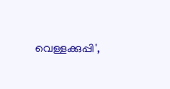വെള്ളക്കുപ്പി',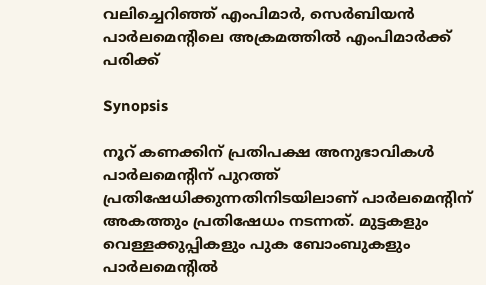വലിച്ചെറിഞ്ഞ് എംപിമാർ, സെർബിയൻ പാർലമെന്റിലെ അക്രമത്തിൽ എംപിമാർക്ക് പരിക്ക്

Synopsis

നൂറ് കണക്കിന് പ്രതിപക്ഷ അനുഭാവികൾ പാർലമെന്റിന് പുറത്ത് പ്രതിഷേധിക്കുന്നതിനിടയിലാണ് പാർലമെന്റിന് അകത്തും പ്രതിഷേധം നടന്നത്. മുട്ടകളും വെള്ളക്കുപ്പികളും പുക ബോംബുകളും പാർലമെന്റിൽ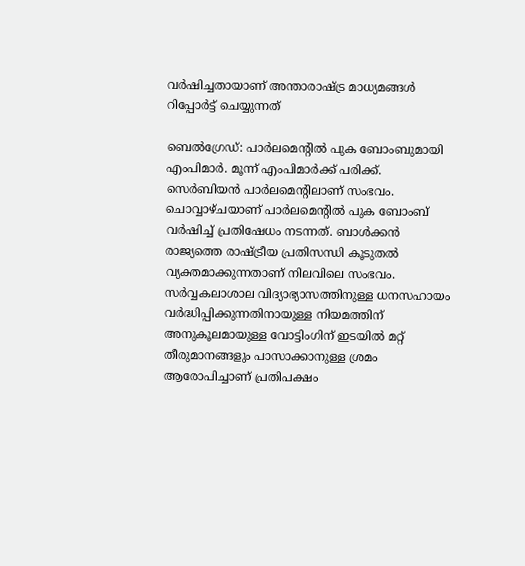വർഷിച്ചതായാണ് അന്താരാഷ്ട്ര മാധ്യമങ്ങൾ റിപ്പോർട്ട് ചെയ്യുന്നത്

ബെൽഗ്രേഡ്: പാർലമെന്റിൽ പുക ബോംബുമായി എംപിമാർ. മൂന്ന് എംപിമാർക്ക് പരിക്ക്. സെർബിയൻ പാർലമെന്റിലാണ് സംഭവം. ചൊവ്വാഴ്ചയാണ് പാർലമെന്റിൽ പുക ബോംബ് വർഷിച്ച് പ്രതിഷേധം നടന്നത്. ബാൾക്കൻ രാജ്യത്തെ രാഷ്ട്രീയ പ്രതിസന്ധി കൂടുതൽ വ്യക്തമാക്കുന്നതാണ് നിലവിലെ സംഭവം. സർവ്വകലാശാല വിദ്യാഭ്യാസത്തിനുള്ള ധനസഹായം വർദ്ധിപ്പിക്കുന്നതിനായുള്ള നിയമത്തിന് അനുകൂലമായുള്ള വോട്ടിംഗിന് ഇടയിൽ മറ്റ് തീരുമാനങ്ങളും പാസാക്കാനുള്ള ശ്രമം ആരോപിച്ചാണ് പ്രതിപക്ഷം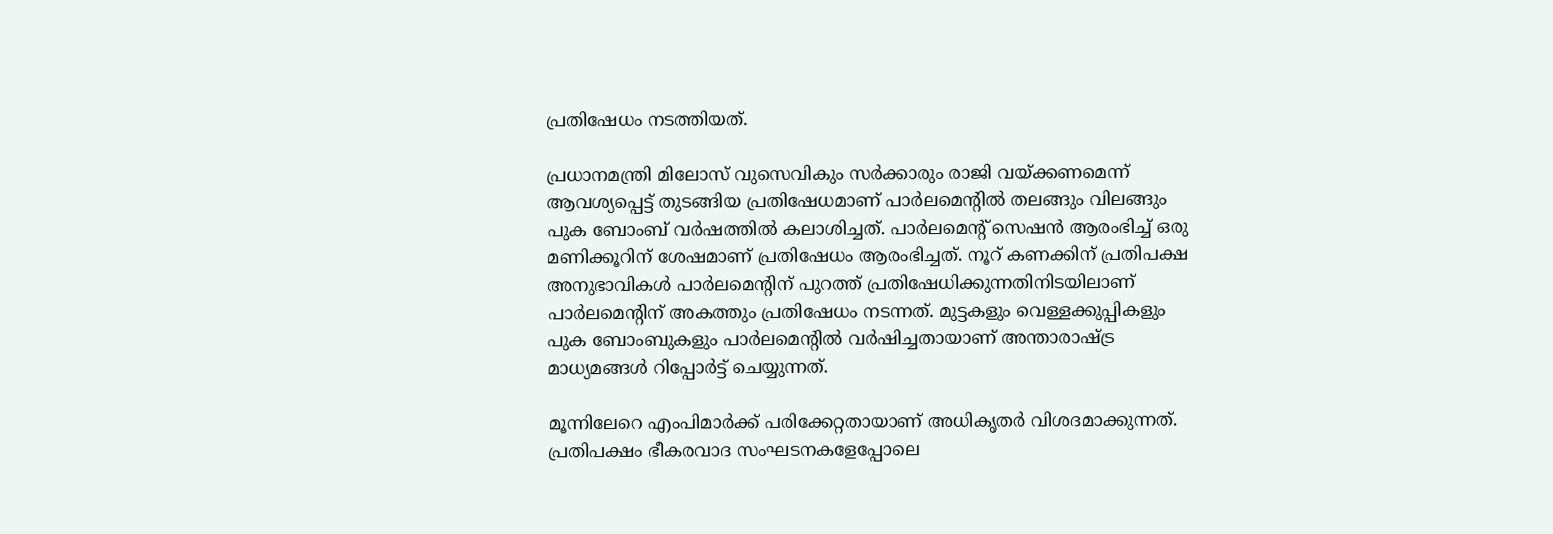പ്രതിഷേധം നടത്തിയത്.

പ്രധാനമന്ത്രി മിലോസ് വുസെവികും സർക്കാരും രാജി വയ്ക്കണമെന്ന് ആവശ്യപ്പെട്ട് തുടങ്ങിയ പ്രതിഷേധമാണ് പാർലമെന്റിൽ തലങ്ങും വിലങ്ങും പുക ബോംബ് വർഷത്തിൽ കലാശിച്ചത്. പാർലമെന്റ് സെഷൻ ആരംഭിച്ച് ഒരു മണിക്കൂറിന് ശേഷമാണ് പ്രതിഷേധം ആരംഭിച്ചത്. നൂറ് കണക്കിന് പ്രതിപക്ഷ അനുഭാവികൾ പാർലമെന്റിന് പുറത്ത് പ്രതിഷേധിക്കുന്നതിനിടയിലാണ് പാർലമെന്റിന് അകത്തും പ്രതിഷേധം നടന്നത്. മുട്ടകളും വെള്ളക്കുപ്പികളും പുക ബോംബുകളും പാർലമെന്റിൽ വർഷിച്ചതായാണ് അന്താരാഷ്ട്ര മാധ്യമങ്ങൾ റിപ്പോർട്ട് ചെയ്യുന്നത്.

മൂന്നിലേറെ എംപിമാർക്ക് പരിക്കേറ്റതായാണ് അധികൃതർ വിശദമാക്കുന്നത്. പ്രതിപക്ഷം ഭീകരവാദ സംഘടനകളേപ്പോലെ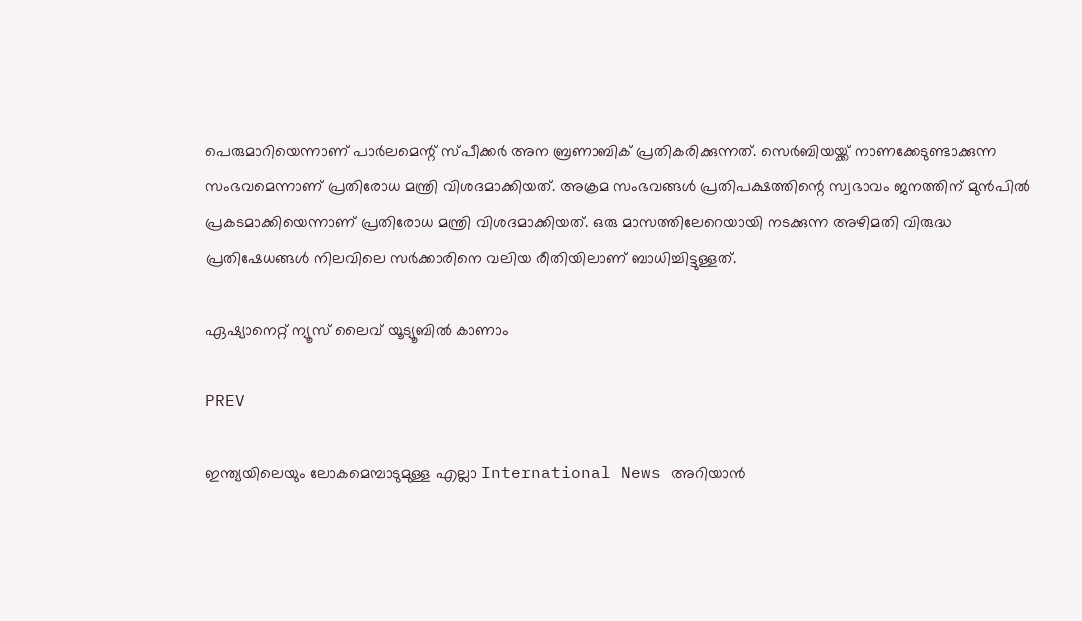പെരുമാറിയെന്നാണ് പാർലമെന്റ് സ്പീക്കർ അന ബ്രണാബിക് പ്രതികരിക്കുന്നത്. സെർബിയയ്ക്ക് നാണക്കേടുണ്ടാക്കുന്ന സംഭവമെന്നാണ് പ്രതിരോധ മന്ത്രി വിശദമാക്കിയത്. അക്രമ സംഭവങ്ങൾ പ്രതിപക്ഷത്തിന്റെ സ്വഭാവം ജനത്തിന് മുൻപിൽ പ്രകടമാക്കിയെന്നാണ് പ്രതിരോധ മന്ത്രി വിശദമാക്കിയത്. ഒരു മാസത്തിലേറെയായി നടക്കുന്ന അഴിമതി വിരുദ്ധ പ്രതിഷേധങ്ങൾ നിലവിലെ സർക്കാരിനെ വലിയ രീതിയിലാണ് ബാധിച്ചിട്ടുള്ളത്.

ഏഷ്യാനെറ്റ് ന്യൂസ് ലൈവ് യൂട്യൂബിൽ കാണാം

PREV

ഇന്ത്യയിലെയും ലോകമെമ്പാടുമുള്ള എല്ലാ International News അറിയാൻ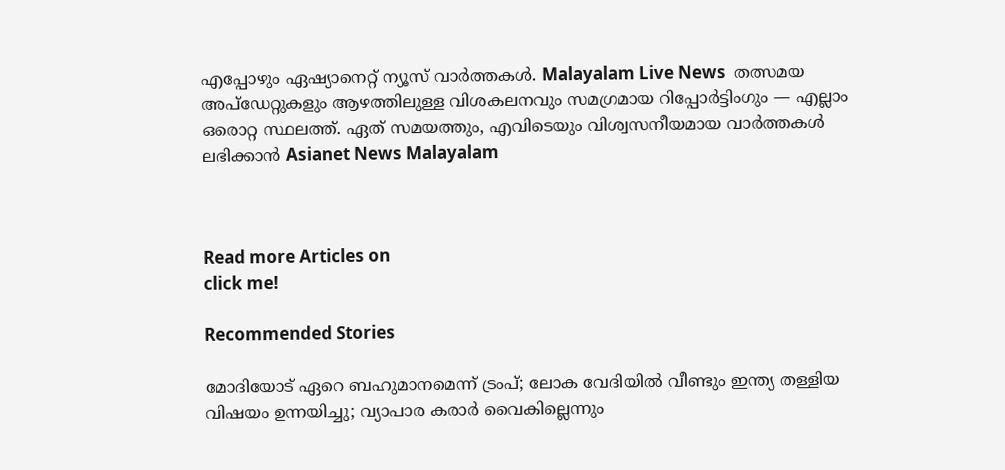എപ്പോഴും ഏഷ്യാനെറ്റ് ന്യൂസ് വാർത്തകൾ. Malayalam Live News  തത്സമയ അപ്‌ഡേറ്റുകളും ആഴത്തിലുള്ള വിശകലനവും സമഗ്രമായ റിപ്പോർട്ടിംഗും — എല്ലാം ഒരൊറ്റ സ്ഥലത്ത്. ഏത് സമയത്തും, എവിടെയും വിശ്വസനീയമായ വാർത്തകൾ ലഭിക്കാൻ Asianet News Malayalam



Read more Articles on
click me!

Recommended Stories

മോദിയോട് ഏറെ ബഹുമാനമെന്ന് ട്രംപ്; ലോക വേദിയിൽ വീണ്ടും ഇന്ത്യ തള്ളിയ വിഷയം ഉന്നയിച്ചു; വ്യാപാര കരാർ വൈകില്ലെന്നും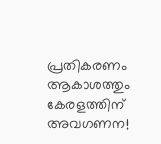പ്രതികരണം
ആകാശത്തും കേരളത്തിന് അവഗണന!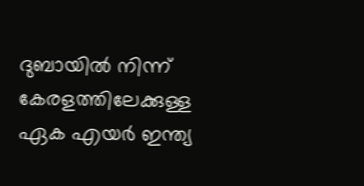ദുബായിൽ നിന്ന് കേരളത്തിലേക്കുള്ള ഏക എയർ ഇന്ത്യ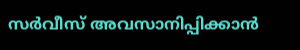സർവീസ് അവസാനിപ്പിക്കാൻ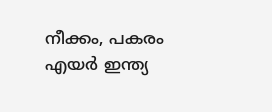നീക്കം, പകരം എയർ ഇന്ത്യ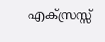എക്സ്രസ്സ്